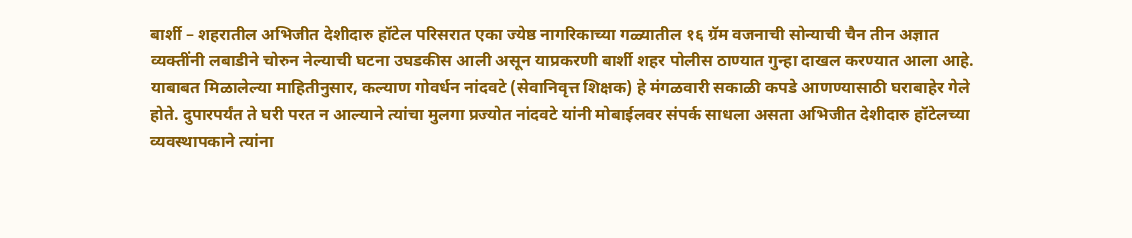बार्शी – शहरातील अभिजीत देशीदारु हॉटेल परिसरात एका ज्येष्ठ नागरिकाच्या गळ्यातील १६ ग्रॅम वजनाची सोन्याची चैन तीन अज्ञात व्यक्तींनी लबाडीने चोरुन नेल्याची घटना उघडकीस आली असून याप्रकरणी बार्शी शहर पोलीस ठाण्यात गुन्हा दाखल करण्यात आला आहे.
याबाबत मिळालेल्या माहितीनुसार, कल्याण गोवर्धन नांदवटे (सेवानिवृत्त शिक्षक) हे मंगळवारी सकाळी कपडे आणण्यासाठी घराबाहेर गेले होते. दुपारपर्यंत ते घरी परत न आल्याने त्यांचा मुलगा प्रज्योत नांदवटे यांनी मोबाईलवर संपर्क साधला असता अभिजीत देशीदारु हॉटेलच्या व्यवस्थापकाने त्यांना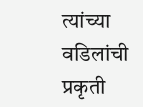त्यांच्या वडिलांची प्रकृती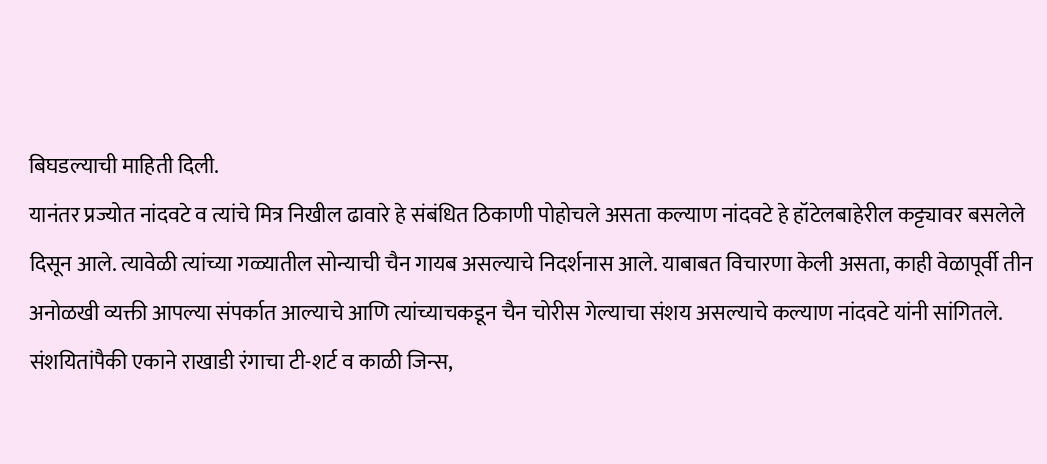बिघडल्याची माहिती दिली.
यानंतर प्रज्योत नांदवटे व त्यांचे मित्र निखील ढावारे हे संबंधित ठिकाणी पोहोचले असता कल्याण नांदवटे हे हॉटेलबाहेरील कट्ट्यावर बसलेले दिसून आले. त्यावेळी त्यांच्या गळ्यातील सोन्याची चैन गायब असल्याचे निदर्शनास आले. याबाबत विचारणा केली असता, काही वेळापूर्वी तीन अनोळखी व्यक्ती आपल्या संपर्कात आल्याचे आणि त्यांच्याचकडून चैन चोरीस गेल्याचा संशय असल्याचे कल्याण नांदवटे यांनी सांगितले.
संशयितांपैकी एकाने राखाडी रंगाचा टी-शर्ट व काळी जिन्स,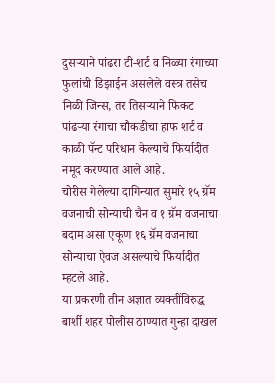दुसऱ्याने पांढरा टी-शर्ट व निळ्या रंगाच्या फुलांची डिझाईन असलेले वस्त्र तसेच निळी जिन्स, तर तिसऱ्याने फिकट पांढऱ्या रंगाचा चौकडीचा हाफ शर्ट व काळी पॅन्ट परिधान केल्याचे फिर्यादीत नमूद करण्यात आले आहे.
चोरीस गेलेल्या दागिन्यात सुमारे १५ ग्रॅम वजनाची सोन्याची चैन व १ ग्रॅम वजनाचा बदाम असा एकूण १६ ग्रॅम वजनाचा सोन्याचा ऐवज असल्याचे फिर्यादीत म्हटले आहे.
या प्रकरणी तीन अज्ञात व्यक्तींविरुद्ध बार्शी शहर पोलीस ठाण्यात गुन्हा दाखल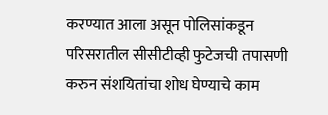करण्यात आला असून पोलिसांकडून परिसरातील सीसीटीव्ही फुटेजची तपासणी करुन संशयितांचा शोध घेण्याचे काम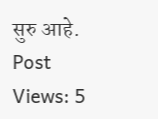सुरु आहे.
Post Views: 5